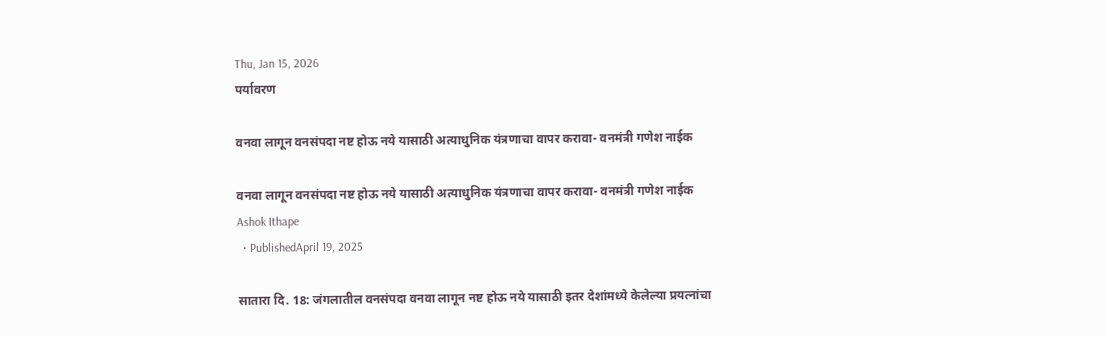Thu, Jan 15, 2026
पर्यावरण

वनवा लागून वनसंपदा नष्ट होऊ नये यासाठी अत्याधुनिक यंत्रणाचा वापर करावा- वनमंत्री गणेश नाईक

वनवा लागून वनसंपदा नष्ट होऊ नये यासाठी अत्याधुनिक यंत्रणाचा वापर करावा- वनमंत्री गणेश नाईक
Ashok Ithape
  • PublishedApril 19, 2025

सातारा दि. 18: जंगलातील वनसंपदा वनवा लागून नष्ट होऊ नये यासाठी इतर देशांमध्ये केलेल्या प्रयत्नांचा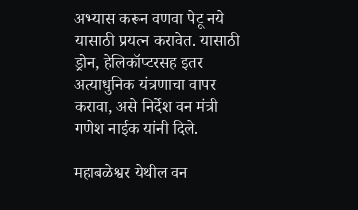अभ्यास करून वणवा पेटू नये यासाठी प्रयत्न करावेत. यासाठी ड्रोन, हेलिकॉप्टरसह इतर अत्याधुनिक यंत्रणाचा वापर करावा, असे निर्देश वन मंत्री गणेश नाईक यांनी दिले.

महाबळेश्वर येथील वन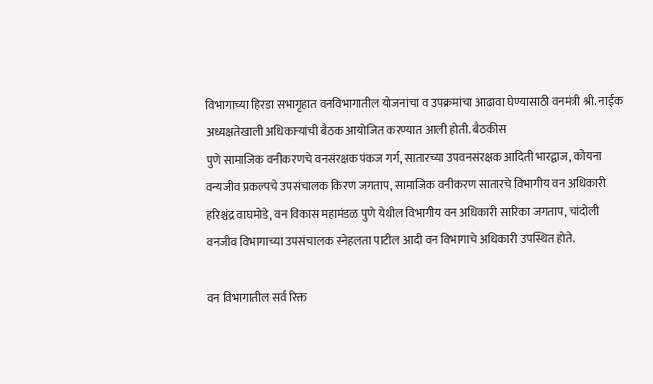विभागाच्या हिरडा सभागृहात वनविभागातील योजनांचा व उपक्रमांचा आढावा घेण्यासाठी वनमंत्री श्री. नाईक अध्यक्षतेखाली अधिकाऱ्यांची बैठक आयोजित करण्यात आली होती. बैठकीस
पुणे सामाजिक वनीकरणचे वनसंरक्षक पंकज गर्ग, सातारच्या उपवनसंरक्षक आदिती भारद्वाज, कोयना वन्यजीव प्रकल्पचे उपसंचालक किरण जगताप, सामाजिक वनीकरण सातारचे विभागीय वन अधिकारी हरिश्चंद्र वाघमोडे, वन विकास महामंडळ पुणे येथील विभागीय वन अधिकारी सारिका जगताप, चांदोली वनजीव विभागाच्या उपसंचालक स्नेहलता पाटील आदी वन विभागाचे अधिकारी उपस्थित होते.

वन विभागातील सर्व रिक्त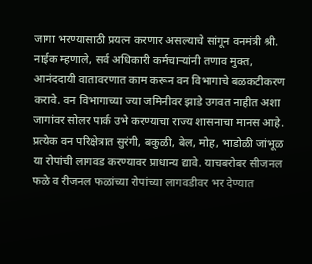जागा भरण्यासाठी प्रयत्न करणार असल्याचे सांगून वनमंत्री श्री. नाईक म्हणाले, सर्व अधिकारी कर्मचाऱ्यांनी तणाव मुक्त, आनंददायी वातावरणात काम करून वन विभागाचे बळकटीकरण करावे. वन विभागाच्या ज्या जमिनीवर झाडे उगवत नाहीत अशा जागांवर सोलर पार्क उभे करण्याचा राज्य शासनाचा मानस आहे. प्रत्येक वन परिक्षेत्रात सुरंगी, बकुळी, बेल, मोह, भाडोळी जांभूळ या रोपांची लागवड करण्यावर प्राधान्य द्यावे. याचबरोबर सीजनल फळे व रीजनल फळांच्या रोपांच्या लागवडीवर भर देण्यात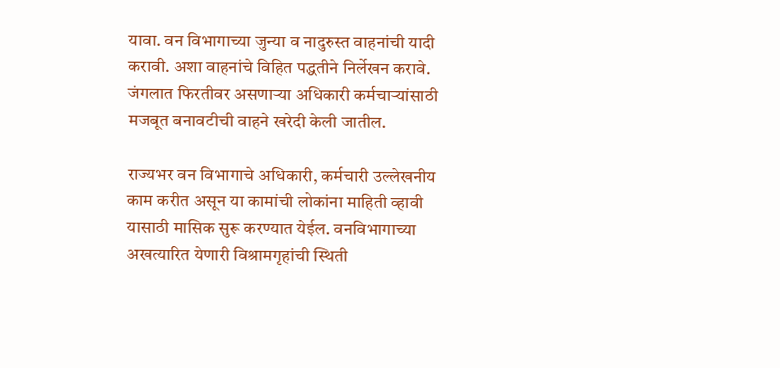यावा. वन विभागाच्या जुन्या व नादुरुस्त वाहनांची यादी करावी. अशा वाहनांचे विहित पद्धतीने निर्लेखन करावे. जंगलात फिरतीवर असणाऱ्या अधिकारी कर्मचाऱ्यांसाठी मजबूत बनावटीची वाहने खरेदी केली जातील.

राज्यभर वन विभागाचे अधिकारी, कर्मचारी उल्लेखनीय काम करीत असून या कामांची लोकांना माहिती व्हावी यासाठी मासिक सुरू करण्यात येईल. वनविभागाच्या अखत्यारित येणारी विश्रामगृहांची स्थिती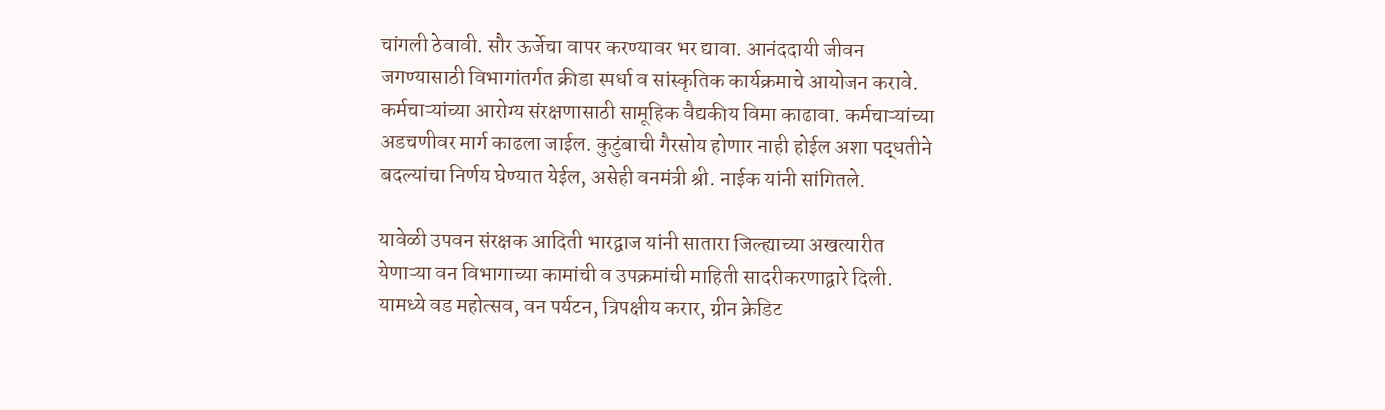चांगली ठेवावी. सौर ऊर्जेचा वापर करण्यावर भर द्यावा. आनंददायी जीवन जगण्यासाठी विभागांतर्गत क्रीडा स्पर्धा व सांस्कृतिक कार्यक्रमाचे आयोजन करावे. कर्मचाऱ्यांच्या आरोग्य संरक्षणासाठी सामूहिक वैद्यकीय विमा काढावा. कर्मचाऱ्यांच्या अडचणीवर मार्ग काढला जाईल. कुटुंबाची गैरसोय होणार नाही होईल अशा पद्धतीने बदल्यांचा निर्णय घेण्यात येईल, असेही वनमंत्री श्री. नाईक यांनी सांगितले.

यावेळी उपवन संरक्षक आदिती भारद्वाज यांनी सातारा जिल्ह्याच्या अखत्यारीत येणाऱ्या वन विभागाच्या कामांची व उपक्रमांची माहिती सादरीकरणाद्वारे दिली. यामध्ये वड महोत्सव, वन पर्यटन, त्रिपक्षीय करार, ग्रीन क्रेडिट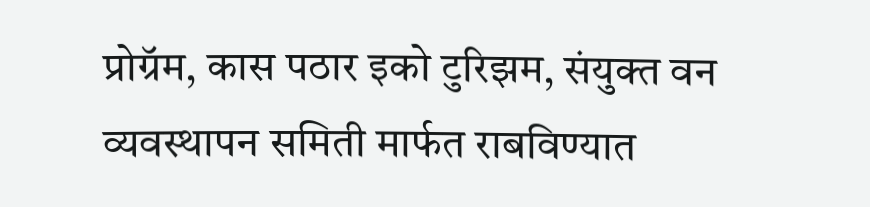प्रोग्रॅम, कास पठार इको टुरिझम, संयुक्त वन व्यवस्थापन समिती मार्फत राबविण्यात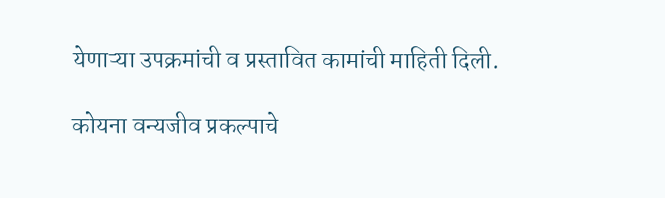येणाऱ्या उपक्रमांची व प्रस्तावित कामांची माहिती दिली.

कोयना वन्यजीव प्रकल्पाचे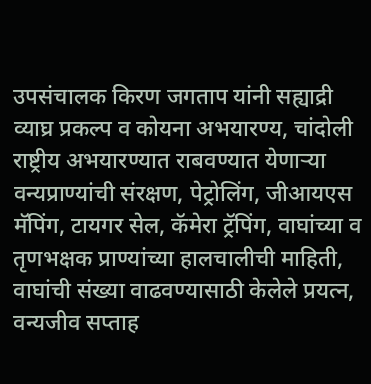उपसंचालक किरण जगताप यांनी सह्याद्री व्याघ्र प्रकल्प व कोयना अभयारण्य, चांदोली राष्ट्रीय अभयारण्यात राबवण्यात येणाऱ्या वन्यप्राण्यांची संरक्षण, पेट्रोलिंग, जीआयएस मॅपिंग, टायगर सेल, कॅमेरा ट्रॅपिंग, वाघांच्या व तृणभक्षक प्राण्यांच्या हालचालीची माहिती, वाघांची संख्या वाढवण्यासाठी केलेले प्रयत्न, वन्यजीव सप्ताह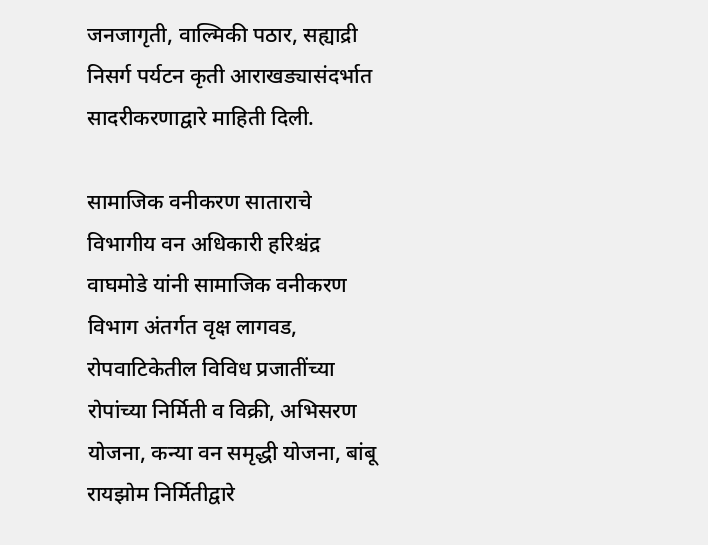जनजागृती, वाल्मिकी पठार, सह्याद्री निसर्ग पर्यटन कृती आराखड्यासंदर्भात सादरीकरणाद्वारे माहिती दिली.

सामाजिक वनीकरण साताराचे विभागीय वन अधिकारी हरिश्चंद्र वाघमोडे यांनी सामाजिक वनीकरण विभाग अंतर्गत वृक्ष लागवड, रोपवाटिकेतील विविध प्रजातींच्या रोपांच्या निर्मिती व विक्री, अभिसरण योजना, कन्या वन समृद्धी योजना, बांबू रायझोम निर्मितीद्वारे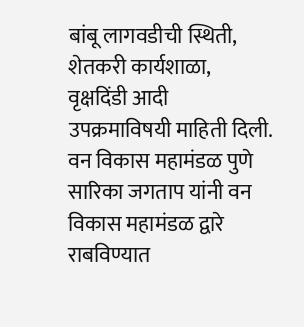बांबू लागवडीची स्थिती, शेतकरी कार्यशाळा, वृक्षदिंडी आदी उपक्रमाविषयी माहिती दिली.
वन विकास महामंडळ पुणे सारिका जगताप यांनी वन विकास महामंडळ द्वारे राबविण्यात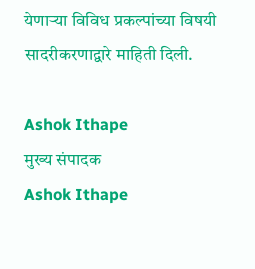येणाऱ्या विविध प्रकल्पांच्या विषयी सादरीकरणाद्वारे माहिती दिली.

Ashok Ithape
मुख्य संपादक
Ashok Ithape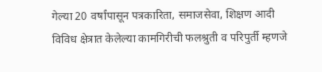गेल्या 20 वर्षांपासून पत्रकारिता, समाजसेवा, शिक्षण आदी विविध क्षेत्रात केलेल्या कामगिरीची फलश्रुती व परिपुर्ती म्हणजे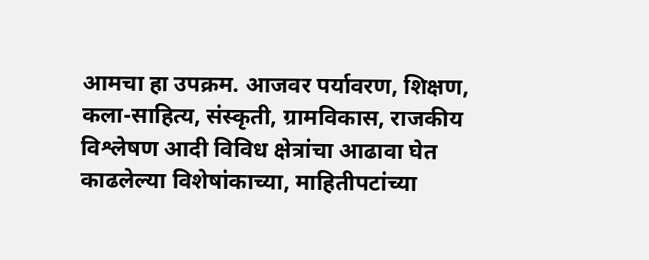आमचा हा उपक्रम. आजवर पर्यावरण, शिक्षण, कला-साहित्य, संस्कृती, ग्रामविकास, राजकीय विश्लेषण आदी विविध क्षेत्रांचा आढावा घेत काढलेल्या विशेषांकाच्या, माहितीपटांच्या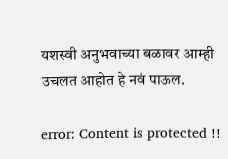यशस्वी अनुभवाच्या बळावर आम्ही उचलत आहोत हे नवं पाऊल.

error: Content is protected !!